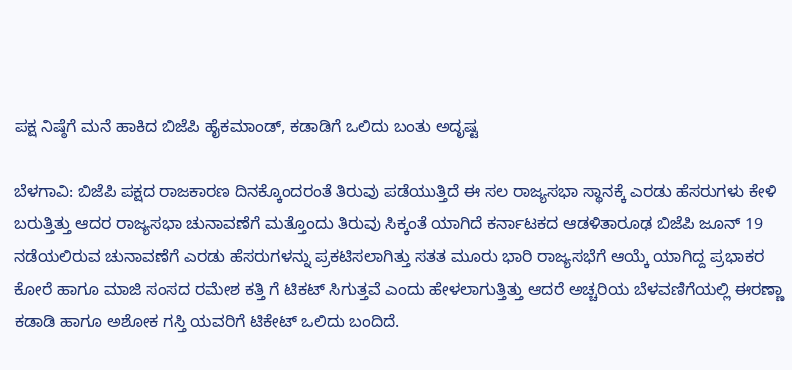ಪಕ್ಷ ನಿಷ್ಠೆಗೆ ಮನೆ ಹಾಕಿದ ಬಿಜೆಪಿ ಹೈಕಮಾಂಡ್, ಕಡಾಡಿಗೆ ಒಲಿದು ಬಂತು ಅದೃಷ್ಟ

ಬೆಳಗಾವಿ: ಬಿಜೆಪಿ ಪಕ್ಷದ ರಾಜಕಾರಣ ದಿನಕ್ಕೊಂದರಂತೆ ತಿರುವು ಪಡೆಯುತ್ತಿದೆ ಈ ಸಲ ರಾಜ್ಯಸಭಾ ಸ್ಥಾನಕ್ಕೆ ಎರಡು ಹೆಸರುಗಳು ಕೇಳಿ ಬರುತ್ತಿತ್ತು ಆದರ ರಾಜ್ಯಸಭಾ ಚುನಾವಣೆಗೆ ಮತ್ತೊಂದು ತಿರುವು ಸಿಕ್ಕಂತೆ ಯಾಗಿದೆ ಕರ್ನಾಟಕದ ಆಡಳಿತಾರೂಢ ಬಿಜೆಪಿ ಜೂನ್ 19 ನಡೆಯಲಿರುವ ಚುನಾವಣೆಗೆ ಎರಡು ಹೆಸರುಗಳನ್ನು ಪ್ರಕಟಿಸಲಾಗಿತ್ತು ಸತತ ಮೂರು ಭಾರಿ ರಾಜ್ಯಸಭೆಗೆ ಆಯ್ಕೆ ಯಾಗಿದ್ದ ಪ್ರಭಾಕರ ಕೋರೆ ಹಾಗೂ ಮಾಜಿ ಸಂಸದ ರಮೇಶ ಕತ್ತಿ ಗೆ ಟಿಕಟ್ ಸಿಗುತ್ತವೆ ಎಂದು ಹೇಳಲಾಗುತ್ತಿತ್ತು ಆದರೆ ಅಚ್ಚರಿಯ ಬೆಳವಣಿಗೆಯಲ್ಲಿ ಈರಣ್ಣಾ ಕಡಾಡಿ ಹಾಗೂ ಅಶೋಕ ಗಸ್ತಿ ಯವರಿಗೆ ಟಿಕೇಟ್ ಒಲಿದು ಬಂದಿದೆ.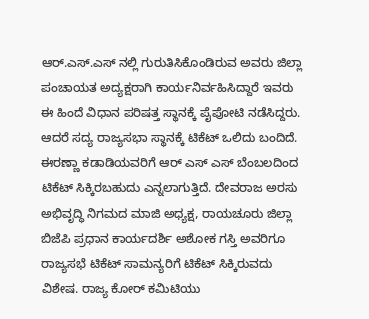ಆರ್.ಎಸ್.ಎಸ್ ನಲ್ಲಿ ಗುರುತಿಸಿಕೊಂಡಿರುವ ಅವರು ಜಿಲ್ಲಾ ಪಂಚಾಯತ ಅದ್ಯಕ್ಷರಾಗಿ ಕಾರ್ಯನಿರ್ವಹಿಸಿದ್ದಾರೆ ಇವರು ಈ ಹಿಂದೆ ವಿಧಾನ ಪರಿಷತ್ತ ಸ್ಥಾನಕ್ಕೆ ಪೈಪೋಟಿ ನಡೆಸಿದ್ದರು. ಆದರೆ ಸದ್ಯ ರಾಜ್ಯಸಭಾ ಸ್ಥಾನಕ್ಕೆ ಟಿಕೆಟ್ ಒಲಿದು ಬಂದಿದೆ. ಈರಣ್ಣಾ ಕಡಾಡಿಯವರಿಗೆ ಆರ್ ಎಸ್ ಎಸ್ ಬೆಂಬಲದಿಂದ ಟಿಕೆಟ್ ಸಿಕ್ಕಿರಬಹುದು ಎನ್ನಲಾಗುತ್ತಿದೆ. ದೇವರಾಜ ಅರಸು ಅಭಿವೃದ್ಧಿ ನಿಗಮದ ಮಾಜಿ ಅಧ್ಯಕ್ಷ, ರಾಯಚೂರು ಜಿಲ್ಲಾ ಬಿಜೆಪಿ ಪ್ರಧಾನ ಕಾರ್ಯದರ್ಶಿ ಅಶೋಕ ಗಸ್ತಿ ಅವರಿಗೂ ರಾಜ್ಯಸಭೆ ಟಿಕೆಟ್ ಸಾಮನ್ಯರಿಗೆ ಟಿಕೆಟ್ ಸಿಕ್ಕಿರುವದು ವಿಶೇಷ. ರಾಜ್ಯ ಕೋರ್‌ ಕಮಿಟಿಯು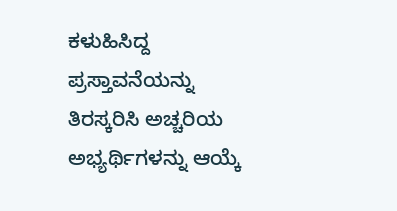ಕಳುಹಿಸಿದ್ದ ಪ್ರಸ್ತಾವನೆಯನ್ನು ತಿರಸ್ಕರಿಸಿ ಅಚ್ಚರಿಯ ಅಭ್ಯರ್ಥಿಗಳನ್ನು ಆಯ್ಕೆ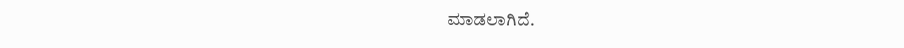ಮಾಡಲಾಗಿದೆ.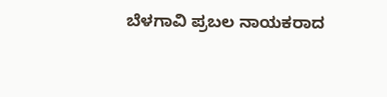ಬೆಳಗಾವಿ ಪ್ರಬಲ ನಾಯಕರಾದ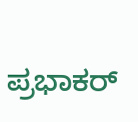ಪ್ರಭಾಕರ್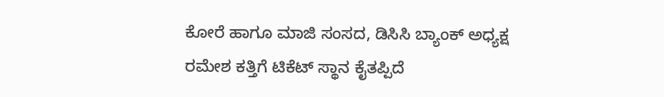ಕೋರೆ ಹಾಗೂ ಮಾಜಿ ಸಂಸದ, ಡಿಸಿಸಿ ಬ್ಯಾಂಕ್ ಅಧ್ಯಕ್ಷ ರಮೇಶ ಕತ್ತಿಗೆ ಟಿಕೆಟ್ ಸ್ಥಾನ ಕೈತಪ್ಪಿದೆ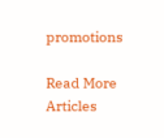promotions

Read More Articles